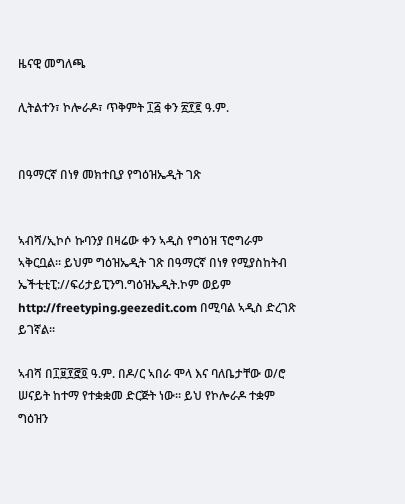ዜናዊ መግለጫ

ሊትልተን፣ ኮሎራዶ፣ ጥቅምት ፲፭ ቀን ፳፻፪ ዓ.ም.


በዓማርኛ በነፃ መክተቢያ የግዕዝኤዲት ገጽ


ኣብሻ/ኢኮሶ ኩባንያ በዛሬው ቀን ኣዲስ የግዕዝ ፕሮግራም ኣቅርቧል። ይህም ግዕዝኤዲት ገጽ በዓማርኛ በነፃ የሚያስከትብ ኤችቲቲፒ://ፍሪታይፒንግ.ግዕዝኤዲት.ኮም ወይም http://freetyping.geezedit.com በሚባል ኣዲስ ድረገጽ ይገኛል።

ኣብሻ በ፲፱፻፸፬ ዓ.ም. በዶ/ር ኣበራ ሞላ እና ባለቤታቸው ወ/ሮ ሠናይት ከተማ የተቋቋመ ድርጅት ነው። ይህ የኮሎራዶ ተቋም ግዕዝን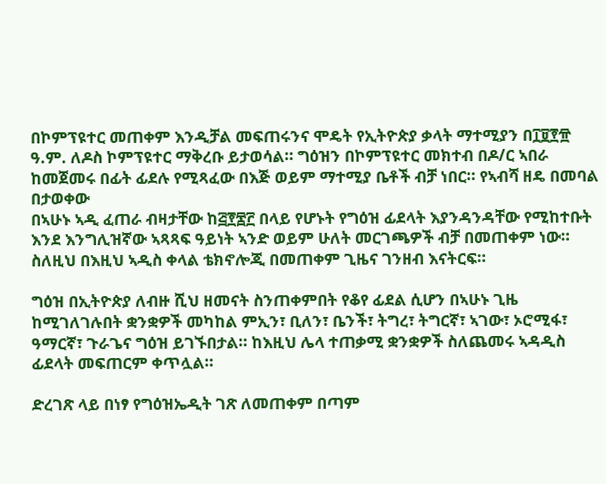በኮምፕዩተር መጠቀም እንዲቻል መፍጠሩንና ሞዴት የኢትዮጵያ ቃላት ማተሚያን በ፲፱፻፹ ዓ.ም. ለዶስ ኮምፕዩተር ማቅረቡ ይታወሳል። ግዕዝን በኮምፕዩተር መክተብ በዶ/ር ኣበራ ከመጀመሩ በፊት ፊደሉ የሚጻፈው በእጅ ወይም ማተሚያ ቤቶች ብቻ ነበር። የኣብሻ ዘዴ በመባል በታወቀው
በኣሁኑ ኣዲ ፈጠራ ብዛታቸው ከ፭፻፷፫ በላይ የሆኑት የግዕዝ ፊደላት እያንዳንዳቸው የሚከተቡት እንደ እንግሊዝኛው ኣጻጻፍ ዓይነት ኣንድ ወይም ሁለት መርገጫዎች ብቻ በመጠቀም ነው። ስለዚህ በእዚህ ኣዲስ ቀላል ቴክኖሎጂ በመጠቀም ጊዜና ገንዘብ እናትርፍ።

ግዕዝ በኢትዮጵያ ለብዙ ሺህ ዘመናት ስንጠቀምበት የቆየ ፊደል ሲሆን በኣሁኑ ጊዜ ከሚገለገሉበት ቋንቋዎች መካከል ምኢን፣ ቢለን፣ ቤንች፣ ትግረ፣ ትግርኛ፣ ኣገው፣ ኦሮሚፋ፣ ዓማርኛ፣ ጉራጌና ግዕዝ ይገኙበታል። ከእዚህ ሌላ ተጠቃሚ ቋንቋዎች ስለጨመሩ ኣዳዲስ ፊደላት መፍጠርም ቀጥሏል።

ድረገጽ ላይ በነፃ የግዕዝኤዲት ገጽ ለመጠቀም በጣም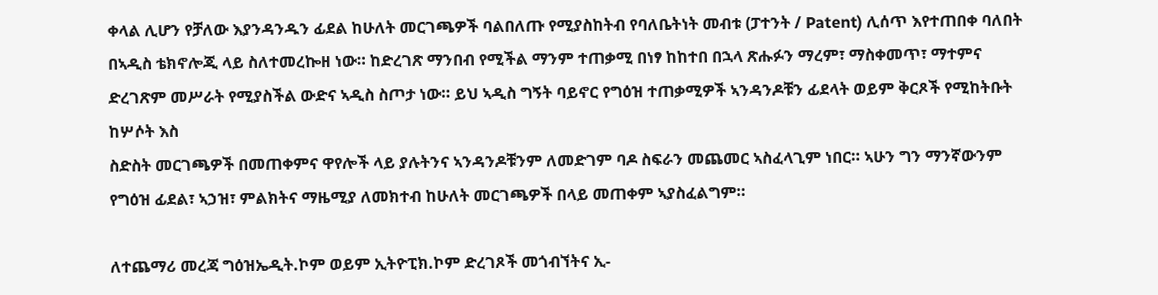ቀላል ሊሆን የቻለው እያንዳንዱን ፊደል ከሁለት መርገጫዎች ባልበለጡ የሚያስከትብ የባለቤትነት መብቱ (ፓተንት / Patent) ሊሰጥ እየተጠበቀ ባለበት በኣዲስ ቴክኖሎጂ ላይ ስለተመረኰዘ ነው። ከድረገጽ ማንበብ የሚችል ማንም ተጠቃሚ በነፃ ከከተበ በኋላ ጽሑፉን ማረም፣ ማስቀመጥ፣ ማተምና ድረገጽም መሥራት የሚያስችል ውድና ኣዲስ ስጦታ ነው። ይህ ኣዲስ ግኝት ባይኖር የግዕዝ ተጠቃሚዎች ኣንዳንዶቹን ፊደላት ወይም ቅርጾች የሚከትቡት ከሦሶት እስ
ስድስት መርገጫዎች በመጠቀምና ዋየሎች ላይ ያሉትንና ኣንዳንዶቹንም ለመድገም ባዶ ስፍራን መጨመር ኣስፈላጊም ነበር። ኣሁን ግን ማንኛውንም የግዕዝ ፊደል፣ ኣኃዝ፣ ምልክትና ማዜሚያ ለመክተብ ከሁለት መርገጫዎች በላይ መጠቀም ኣያስፈልግም።

ለተጨማሪ መረጃ ግዕዝኤዲት.ኮም ወይም ኢትዮፒክ.ኮም ድረገጾች መጎብኘትና ኢ-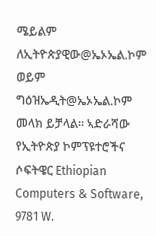ሜይልም ለኢትዮጵያዊው@ኤኦኤል.ኮም ወይም ግዕዝኤዲት@ኤኦኤል.ኮም መላክ ይቻላል። ኣድራሻው የኢትዮጵያ ኮምፕዩተሮችና ሶፍትዌር Ethiopian Computers & Software, 9781 W.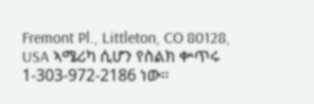Fremont Pl., Littleton, CO 80128, USA ኣሜሪካ ሲሆን የስልክ ቍጥሩ 1-303-972-2186 ነው።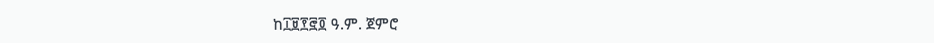ከ፲፱፻፸፬ ዓ.ም. ጀምሮ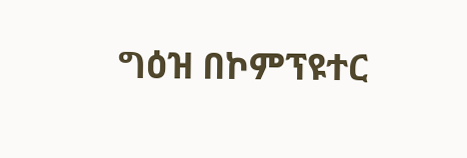ግዕዝ በኮምፕዩተር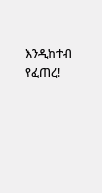እንዲከተብ የፈጠረ!